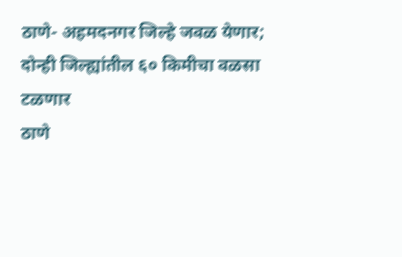ठाणे- अहमदनगर जिल्हे जवळ येणार; दोन्ही जिल्ह्यांतील ६० किमीचा वळसा टळणार
ठाणे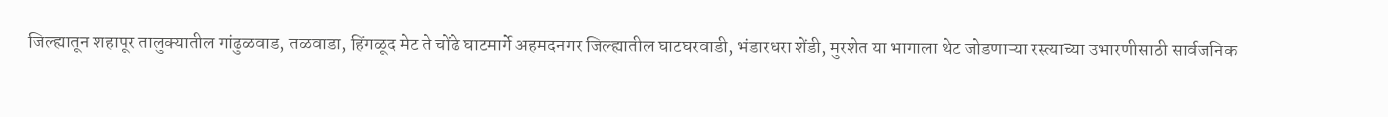जिल्ह्यातून शहापूर तालुक्यातील गांढुळवाड, तळवाडा, हिंगळूद मेट ते चोंढे घाटमार्गे अहमदनगर जिल्ह्यातील घाटघरवाडी, भंडारधरा शेंडी, मुरशेत या भागाला थेट जोडणाऱ्या रस्त्याच्या उभारणीसाठी सार्वजनिक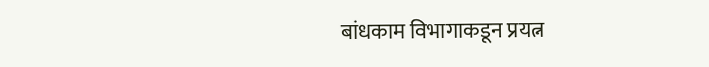बांधकाम विभागाकडून प्रयत्न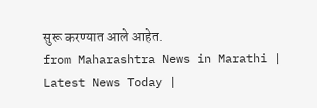सुरू करण्यात आले आहेत.
from Maharashtra News in Marathi | Latest News Today |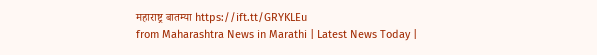महाराष्ट्र बातम्या https://ift.tt/GRYKLEu
from Maharashtra News in Marathi | Latest News Today |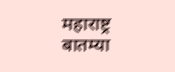महाराष्ट्र बातम्या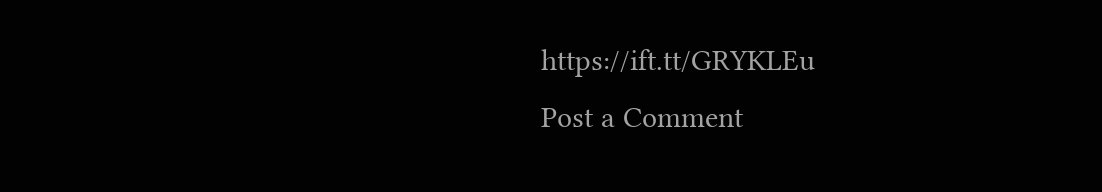https://ift.tt/GRYKLEu
Post a Comment